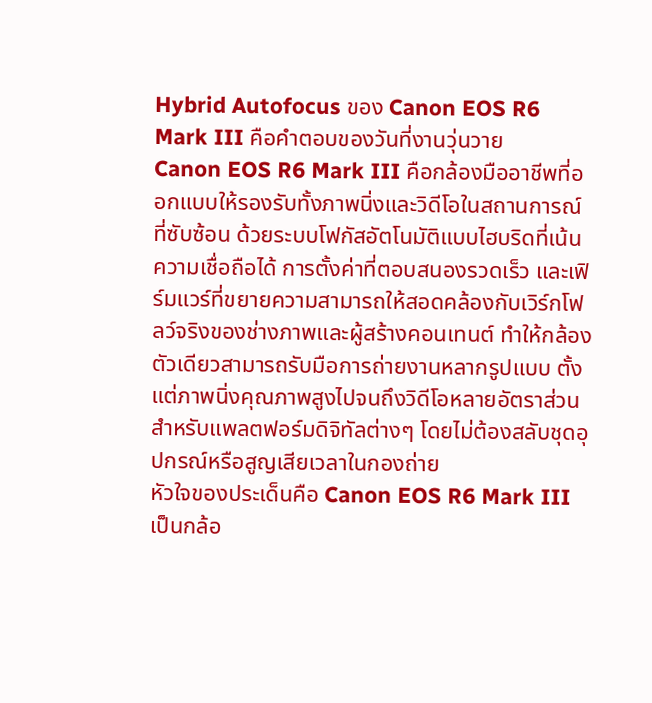Hybrid Autofocus ของ Canon EOS R6 Mark III คือคำตอบของวันที่งานวุ่นวาย
Canon EOS R6 Mark III คือกล้องมืออาชีพที่ออกแบบให้รองรับทั้งภาพนิ่งและวิดีโอในสถานการณ์ที่ซับซ้อน ด้วยระบบโฟกัสอัตโนมัติแบบไฮบริดที่เน้นความเชื่อถือได้ การตั้งค่าที่ตอบสนองรวดเร็ว และเฟิร์มแวร์ที่ขยายความสามารถให้สอดคล้องกับเวิร์กโฟลว์จริงของช่างภาพและผู้สร้างคอนเทนต์ ทำให้กล้องตัวเดียวสามารถรับมือการถ่ายงานหลากรูปแบบ ตั้งแต่ภาพนิ่งคุณภาพสูงไปจนถึงวิดีโอหลายอัตราส่วนสำหรับแพลตฟอร์มดิจิทัลต่างๆ โดยไม่ต้องสลับชุดอุปกรณ์หรือสูญเสียเวลาในกองถ่าย
หัวใจของประเด็นคือ Canon EOS R6 Mark III เป็นกล้อ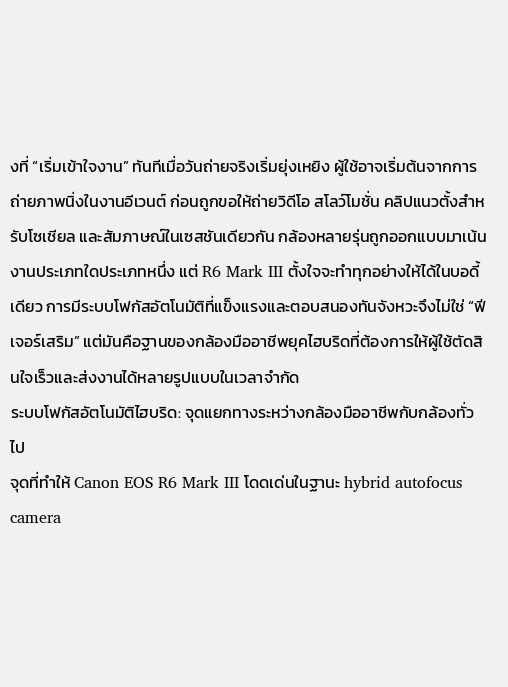งที่ “เริ่มเข้าใจงาน” ทันทีเมื่อวันถ่ายจริงเริ่มยุ่งเหยิง ผู้ใช้อาจเริ่มต้นจากการถ่ายภาพนิ่งในงานอีเวนต์ ก่อนถูกขอให้ถ่ายวิดีโอ สโลว์โมชั่น คลิปแนวตั้งสำหรับโซเชียล และสัมภาษณ์ในเซสชันเดียวกัน กล้องหลายรุ่นถูกออกแบบมาเน้นงานประเภทใดประเภทหนึ่ง แต่ R6 Mark III ตั้งใจจะทำทุกอย่างให้ได้ในบอดี้เดียว การมีระบบโฟกัสอัตโนมัติที่แข็งแรงและตอบสนองทันจังหวะจึงไม่ใช่ “ฟีเจอร์เสริม” แต่มันคือฐานของกล้องมืออาชีพยุคไฮบริดที่ต้องการให้ผู้ใช้ตัดสินใจเร็วและส่งงานได้หลายรูปแบบในเวลาจำกัด
ระบบโฟกัสอัตโนมัติไฮบริด: จุดแยกทางระหว่างกล้องมืออาชีพกับกล้องทั่วไป
จุดที่ทำให้ Canon EOS R6 Mark III โดดเด่นในฐานะ hybrid autofocus camera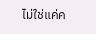ไม่ใช่แค่ค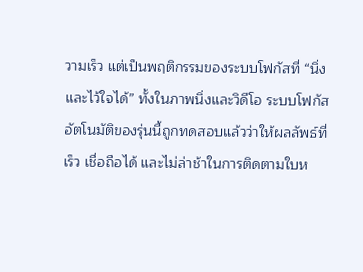วามเร็ว แต่เป็นพฤติกรรมของระบบโฟกัสที่ “นิ่งและไว้ใจได้” ทั้งในภาพนิ่งและวิดีโอ ระบบโฟกัสอัตโนมัติของรุ่นนี้ถูกทดสอบแล้วว่าให้ผลลัพธ์ที่เร็ว เชื่อถือได้ และไม่ล่าช้าในการติดตามใบห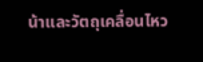น้าและวัตถุเคลื่อนไหว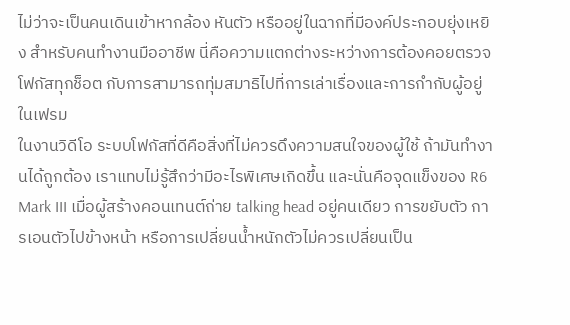ไม่ว่าจะเป็นคนเดินเข้าหากล้อง หันตัว หรืออยู่ในฉากที่มีองค์ประกอบยุ่งเหยิง สำหรับคนทำงานมืออาชีพ นี่คือความแตกต่างระหว่างการต้องคอยตรวจโฟกัสทุกช็อต กับการสามารถทุ่มสมาธิไปที่การเล่าเรื่องและการกำกับผู้อยู่ในเฟรม
ในงานวิดีโอ ระบบโฟกัสที่ดีคือสิ่งที่ไม่ควรดึงความสนใจของผู้ใช้ ถ้ามันทำงานได้ถูกต้อง เราแทบไม่รู้สึกว่ามีอะไรพิเศษเกิดขึ้น และนั่นคือจุดแข็งของ R6 Mark III เมื่อผู้สร้างคอนเทนต์ถ่าย talking head อยู่คนเดียว การขยับตัว การเอนตัวไปข้างหน้า หรือการเปลี่ยนน้ำหนักตัวไม่ควรเปลี่ยนเป็น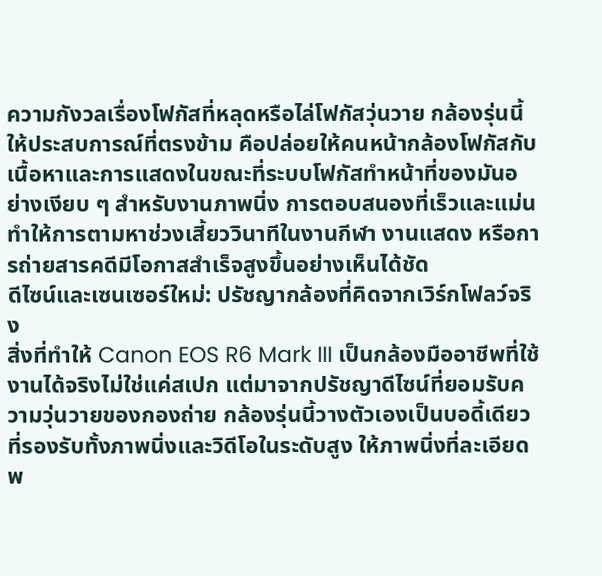ความกังวลเรื่องโฟกัสที่หลุดหรือไล่โฟกัสวุ่นวาย กล้องรุ่นนี้ให้ประสบการณ์ที่ตรงข้าม คือปล่อยให้คนหน้ากล้องโฟกัสกับเนื้อหาและการแสดงในขณะที่ระบบโฟกัสทำหน้าที่ของมันอย่างเงียบ ๆ สำหรับงานภาพนิ่ง การตอบสนองที่เร็วและแม่นทำให้การตามหาช่วงเสี้ยววินาทีในงานกีฬา งานแสดง หรือการถ่ายสารคดีมีโอกาสสำเร็จสูงขึ้นอย่างเห็นได้ชัด
ดีไซน์และเซนเซอร์ใหม่: ปรัชญากล้องที่คิดจากเวิร์กโฟลว์จริง
สิ่งที่ทำให้ Canon EOS R6 Mark III เป็นกล้องมืออาชีพที่ใช้งานได้จริงไม่ใช่แค่สเปก แต่มาจากปรัชญาดีไซน์ที่ยอมรับความวุ่นวายของกองถ่าย กล้องรุ่นนี้วางตัวเองเป็นบอดี้เดียวที่รองรับทั้งภาพนิ่งและวิดีโอในระดับสูง ให้ภาพนิ่งที่ละเอียดพ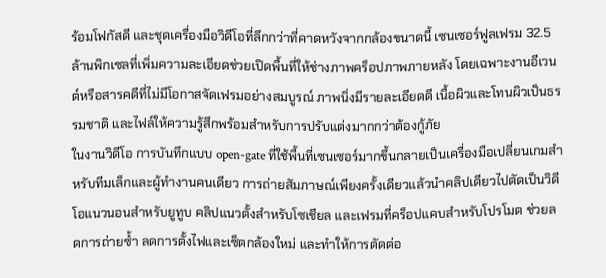ร้อมโฟกัสดี และชุดเครื่องมือวิดีโอที่ลึกกว่าที่คาดหวังจากกล้องขนาดนี้ เซนเซอร์ฟูลเฟรม 32.5 ล้านพิกเซลที่เพิ่มความละเอียดช่วยเปิดพื้นที่ให้ช่างภาพคร็อปภาพภายหลัง โดยเฉพาะงานอีเวนต์หรือสารคดีที่ไม่มีโอกาสจัดเฟรมอย่างสมบูรณ์ ภาพนิ่งมีรายละเอียดดี เนื้อผิวและโทนผิวเป็นธรรมชาติ และไฟล์ให้ความรู้สึกพร้อมสำหรับการปรับแต่งมากกว่าต้องกู้ภัย
ในงานวิดีโอ การบันทึกแบบ open-gate ที่ใช้พื้นที่เซนเซอร์มากขึ้นกลายเป็นเครื่องมือเปลี่ยนเกมสำหรับทีมเล็กและผู้ทำงานคนเดียว การถ่ายสัมภาษณ์เพียงครั้งเดียวแล้วนำคลิปเดียวไปตัดเป็นวิดีโอแนวนอนสำหรับยูทูบ คลิปแนวตั้งสำหรับโซเชียล และเฟรมที่คร็อปแคบสำหรับโปรโมต ช่วยลดการถ่ายซ้ำ ลดการตั้งไฟและเซ็ตกล้องใหม่ และทำให้การตัดต่อ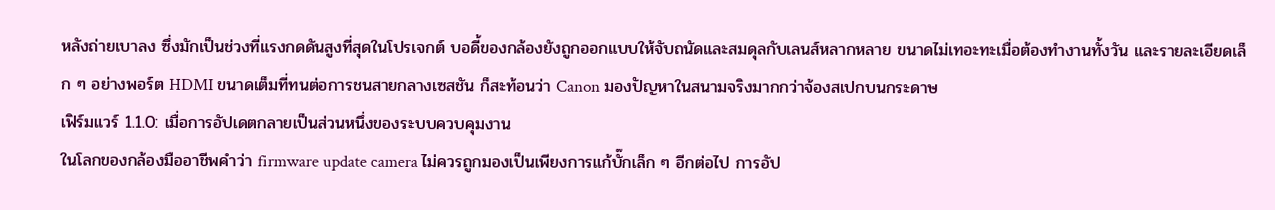หลังถ่ายเบาลง ซึ่งมักเป็นช่วงที่แรงกดดันสูงที่สุดในโปรเจกต์ บอดี้ของกล้องยังถูกออกแบบให้จับถนัดและสมดุลกับเลนส์หลากหลาย ขนาดไม่เทอะทะเมื่อต้องทำงานทั้งวัน และรายละเอียดเล็ก ๆ อย่างพอร์ต HDMI ขนาดเต็มที่ทนต่อการชนสายกลางเซสชัน ก็สะท้อนว่า Canon มองปัญหาในสนามจริงมากกว่าจ้องสเปกบนกระดาษ
เฟิร์มแวร์ 1.1.0: เมื่อการอัปเดตกลายเป็นส่วนหนึ่งของระบบควบคุมงาน
ในโลกของกล้องมืออาชีพคำว่า firmware update camera ไม่ควรถูกมองเป็นเพียงการแก้บั๊กเล็ก ๆ อีกต่อไป การอัป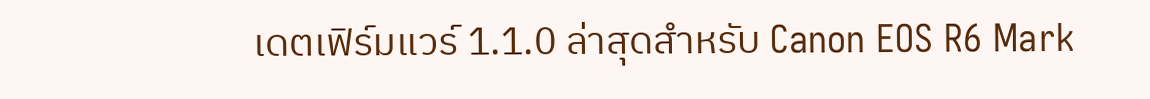เดตเฟิร์มแวร์ 1.1.0 ล่าสุดสำหรับ Canon EOS R6 Mark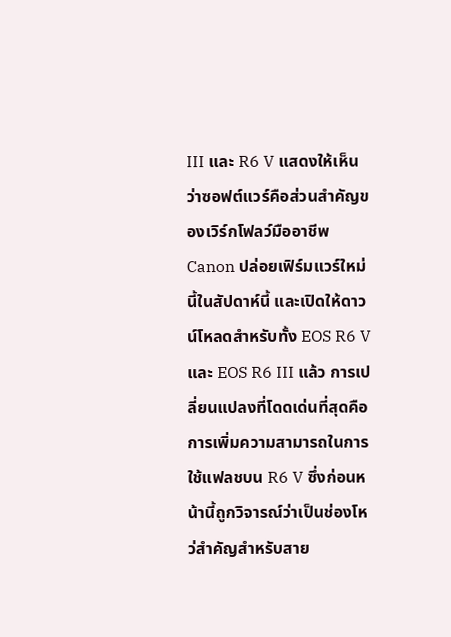III และ R6 V แสดงให้เห็นว่าซอฟต์แวร์คือส่วนสำคัญของเวิร์กโฟลว์มืออาชีพ Canon ปล่อยเฟิร์มแวร์ใหม่นี้ในสัปดาห์นี้ และเปิดให้ดาวน์โหลดสำหรับทั้ง EOS R6 V และ EOS R6 III แล้ว การเปลี่ยนแปลงที่โดดเด่นที่สุดคือการเพิ่มความสามารถในการใช้แฟลชบน R6 V ซึ่งก่อนหน้านี้ถูกวิจารณ์ว่าเป็นช่องโหว่สำคัญสำหรับสาย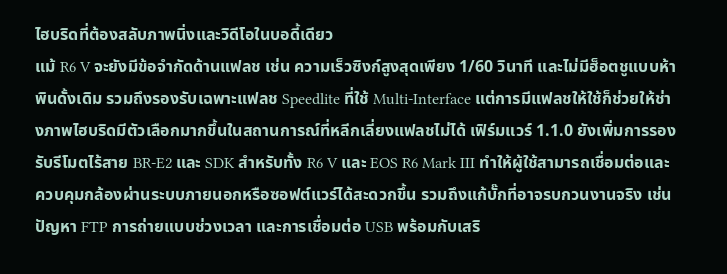ไฮบริดที่ต้องสลับภาพนิ่งและวิดีโอในบอดี้เดียว
แม้ R6 V จะยังมีข้อจำกัดด้านแฟลช เช่น ความเร็วซิงก์สูงสุดเพียง 1/60 วินาที และไม่มีฮ็อตชูแบบห้าพินดั้งเดิม รวมถึงรองรับเฉพาะแฟลช Speedlite ที่ใช้ Multi-Interface แต่การมีแฟลชให้ใช้ก็ช่วยให้ช่างภาพไฮบริดมีตัวเลือกมากขึ้นในสถานการณ์ที่หลีกเลี่ยงแฟลชไม่ได้ เฟิร์มแวร์ 1.1.0 ยังเพิ่มการรองรับรีโมตไร้สาย BR-E2 และ SDK สำหรับทั้ง R6 V และ EOS R6 Mark III ทำให้ผู้ใช้สามารถเชื่อมต่อและควบคุมกล้องผ่านระบบภายนอกหรือซอฟต์แวร์ได้สะดวกขึ้น รวมถึงแก้บั๊กที่อาจรบกวนงานจริง เช่น ปัญหา FTP การถ่ายแบบช่วงเวลา และการเชื่อมต่อ USB พร้อมกับเสริ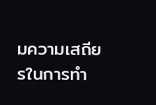มความเสถียรในการทำ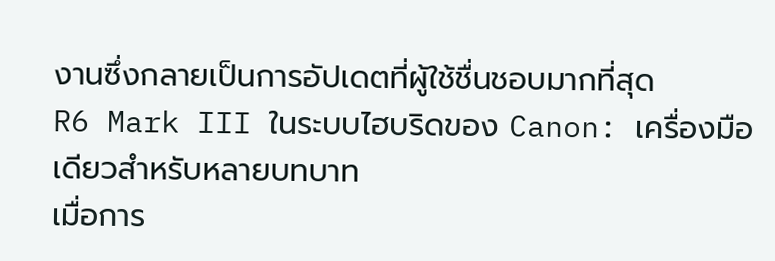งานซึ่งกลายเป็นการอัปเดตที่ผู้ใช้ชื่นชอบมากที่สุด
R6 Mark III ในระบบไฮบริดของ Canon: เครื่องมือเดียวสำหรับหลายบทบาท
เมื่อการ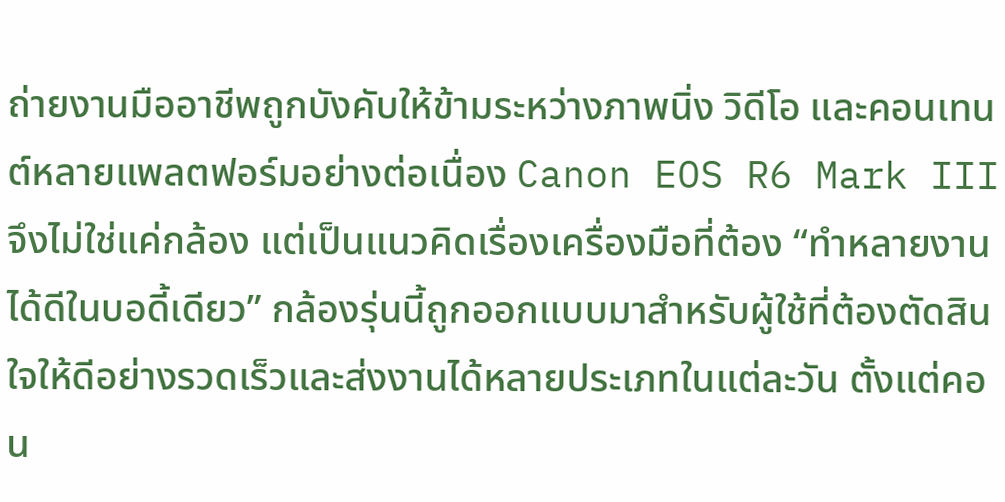ถ่ายงานมืออาชีพถูกบังคับให้ข้ามระหว่างภาพนิ่ง วิดีโอ และคอนเทนต์หลายแพลตฟอร์มอย่างต่อเนื่อง Canon EOS R6 Mark III จึงไม่ใช่แค่กล้อง แต่เป็นแนวคิดเรื่องเครื่องมือที่ต้อง “ทำหลายงานได้ดีในบอดี้เดียว” กล้องรุ่นนี้ถูกออกแบบมาสำหรับผู้ใช้ที่ต้องตัดสินใจให้ดีอย่างรวดเร็วและส่งงานได้หลายประเภทในแต่ละวัน ตั้งแต่คอน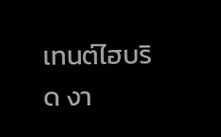เทนต์ไฮบริด งา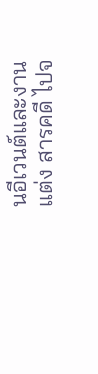นอีเวนต์และงานแต่ง สารคดี ไปจ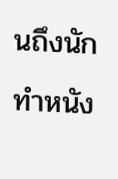นถึงนักทำหนัง